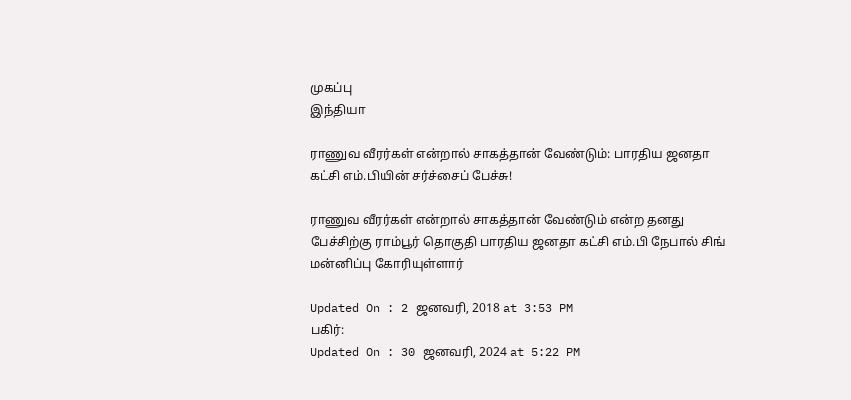முகப்பு
இந்தியா

ராணுவ வீரர்கள் என்றால் சாகத்தான் வேண்டும்: பாரதிய ஜனதா கட்சி எம்.பியின் சர்ச்சைப் பேச்சு!

ராணுவ வீரர்கள் என்றால் சாகத்தான் வேண்டும் என்ற தனது பேச்சிற்கு ராம்பூர் தொகுதி பாரதிய ஜனதா கட்சி எம்.பி நேபால் சிங் மன்னிப்பு கோரியுள்ளார்

Updated On : 2 ஜனவரி, 2018 at 3:53 PM
பகிர்:
Updated On : 30 ஜனவரி, 2024 at 5:22 PM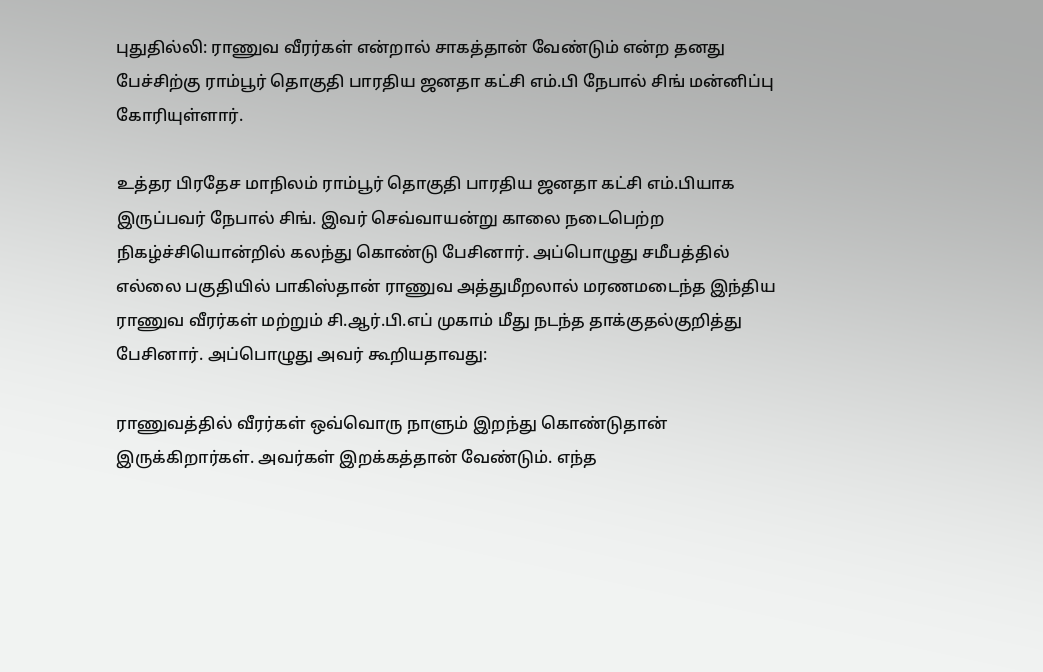புதுதில்லி: ராணுவ வீரர்கள் என்றால் சாகத்தான் வேண்டும் என்ற தனது பேச்சிற்கு ராம்பூர் தொகுதி பாரதிய ஜனதா கட்சி எம்.பி நேபால் சிங் மன்னிப்பு கோரியுள்ளார்.

உத்தர பிரதேச மாநிலம் ராம்பூர் தொகுதி பாரதிய ஜனதா கட்சி எம்.பியாக இருப்பவர் நேபால் சிங். இவர் செவ்வாயன்று காலை நடைபெற்ற நிகழ்ச்சியொன்றில் கலந்து கொண்டு பேசினார். அப்பொழுது சமீபத்தில் எல்லை பகுதியில் பாகிஸ்தான் ராணுவ அத்துமீறலால் மரணமடைந்த இந்திய ராணுவ வீரர்கள் மற்றும் சி.ஆர்.பி.எப் முகாம் மீது நடந்த தாக்குதல்குறித்து பேசினார். அப்பொழுது அவர் கூறியதாவது:

ராணுவத்தில் வீரர்கள் ஒவ்வொரு நாளும் இறந்து கொண்டுதான் இருக்கிறார்கள். அவர்கள் இறக்கத்தான் வேண்டும். எந்த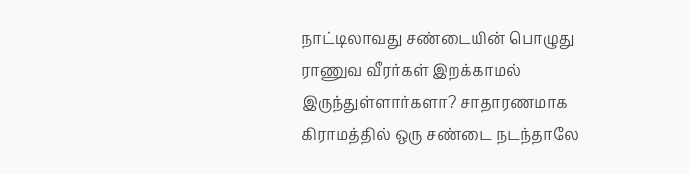நாட்டிலாவது சண்டையின் பொழுது ராணுவ வீரர்கள் இறக்காமல் இருந்துள்ளார்களா? சாதாரணமாக கிராமத்தில் ஒரு சண்டை நடந்தாலே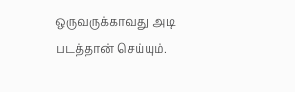ஒருவருக்காவது அடி படத்தான் செய்யும்.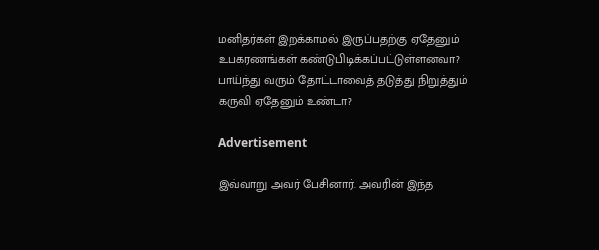மனிதர்கள் இறக்காமல் இருப்பதற்கு ஏதேனும் உபகரணங்கள் கண்டுபிடிக்கப்பட்டுள்ளனவா? பாய்ந்து வரும் தோட்டாவைத் தடுத்து நிறுத்தும் கருவி ஏதேனும் உண்டா?

Advertisement

இவ்வாறு அவர் பேசினார். அவரின் இந்த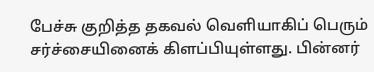பேச்சு குறித்த தகவல் வெளியாகிப் பெரும் சர்ச்சையினைக் கிளப்பியுள்ளது. பின்னர்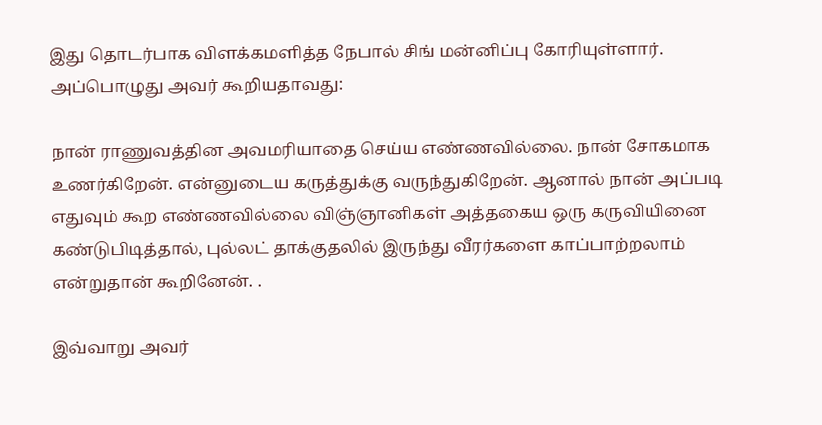இது தொடர்பாக விளக்கமளித்த நேபால் சிங் மன்னிப்பு கோரியுள்ளார். அப்பொழுது அவர் கூறியதாவது:

நான் ராணுவத்தின அவமரியாதை செய்ய எண்ணவில்லை. நான் சோகமாக உணர்கிறேன். என்னுடைய கருத்துக்கு வருந்துகிறேன். ஆனால் நான் அப்படி எதுவும் கூற எண்ணவில்லை விஞ்ஞானிகள் அத்தகைய ஒரு கருவியினை கண்டுபிடித்தால், புல்லட் தாக்குதலில் இருந்து வீரர்களை காப்பாற்றலாம் என்றுதான் கூறினேன். .

இவ்வாறு அவர்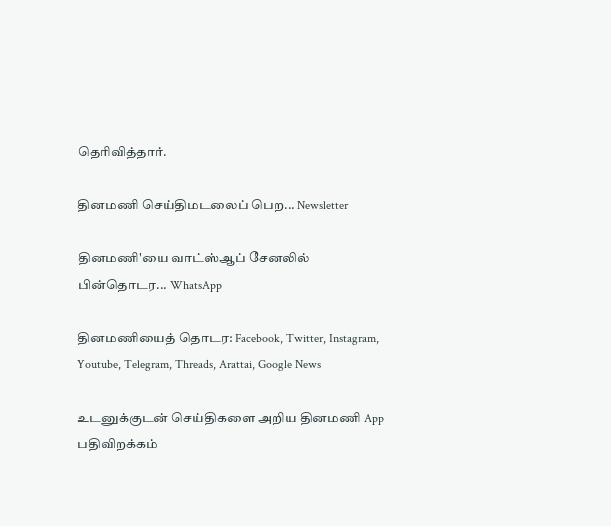தெரிவித்தார்.

தினமணி செய்திமடலைப் பெற... Newsletter

தினமணி'யை வாட்ஸ்ஆப் சேனலில் பின்தொடர... WhatsApp

தினமணியைத் தொடர: Facebook, Twitter, Instagram, Youtube, Telegram, Threads, Arattai, Google News

உடனுக்குடன் செய்திகளை அறிய தினமணி App பதிவிறக்கம்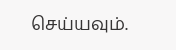செய்யவும்.